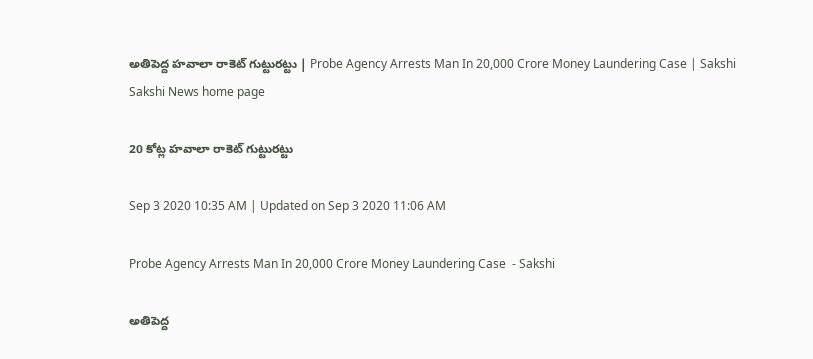అతిపెద్ద హ‌వాలా రాకెట్ గుట్టుర‌ట్టు | Probe Agency Arrests Man In 20,000 Crore Money Laundering Case | Sakshi
Sakshi News home page

20 కోట్ల హ‌వాలా రాకెట్ గుట్టుర‌ట్టు

Sep 3 2020 10:35 AM | Updated on Sep 3 2020 11:06 AM

Probe Agency Arrests Man In 20,000 Crore Money Laundering Case  - Sakshi

అతిపెద్ద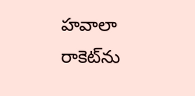హ‌వాలా రాకెట్‌ను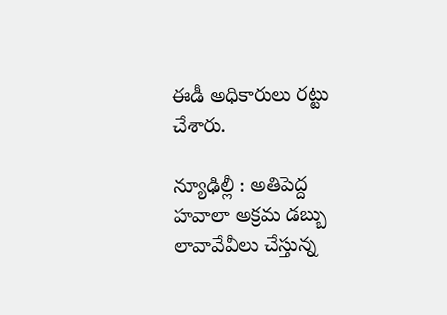ఈడీ అధికారులు రట్టు చేశారు.

న్యూఢిల్లీ : అతిపెద్ద హ‌వాలా అక్ర‌మ డ‌బ్బు లావావేవీలు చేస్తున్న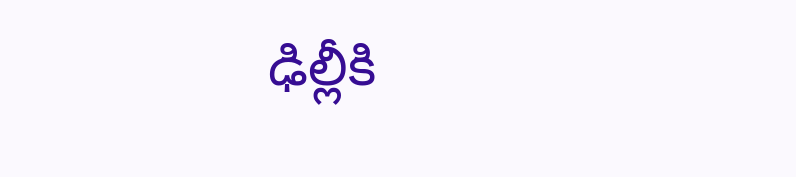ఢిల్లీకి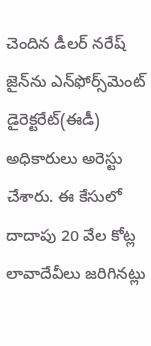చెందిన డీల‌ర్ న‌రేష్ జైన్‌ను ఎన్‌ఫోర్స్‌మెంట్ డైరెక్టరేట్(ఈడీ) అధికారులు అరెస్టు చేశారు. ఈ కేసులో దాదాపు 20 వేల కోట్ల లావాదేవీలు జ‌రిగిన‌ట్లు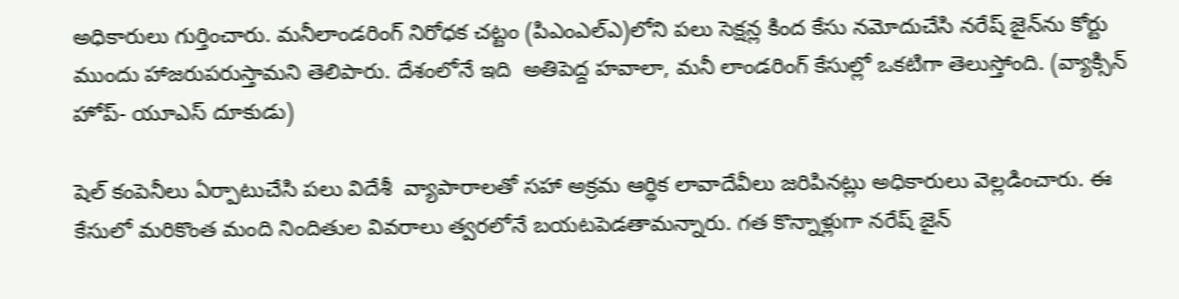అధికారులు గుర్తించారు. మ‌నీలాండ‌రింగ్ నిరోధ‌క చ‌ట్టం (పిఎంఎల్‌ఎ)లోని ప‌లు సెక్షన్ల కింద కేసు న‌మోదుచేసి న‌రేష్ జైన్‌ను కోర్టు ముందు హాజ‌రుప‌రుస్తామ‌ని తెలిపారు. దేశంలోనే ఇది  అతిపెద్ద హ‌వాలా, మ‌నీ లాండ‌రింగ్ కేసుల్లో ఒక‌టిగా తెలుస్తోంది. (వ్యాక్సిన్‌ హోప్‌- యూఎస్‌ దూకుడు)

షెల్ కంపెనీలు ఏర్పాటుచేసి ప‌లు విదేశీ  వ్యాపారాల‌తో స‌హా అక్ర‌మ ఆర్థిక లావాదేవీలు జ‌రిపిన‌ట్లు అధికారులు వెల్ల‌డించారు. ఈ కేసులో మ‌రికొంత మంది నిందితుల వివ‌రాలు త్వ‌ర‌లోనే బ‌య‌ట‌పెడ‌తామ‌న్నారు. గ‌త కొన్నాళ్లుగా న‌రేష్ జైన్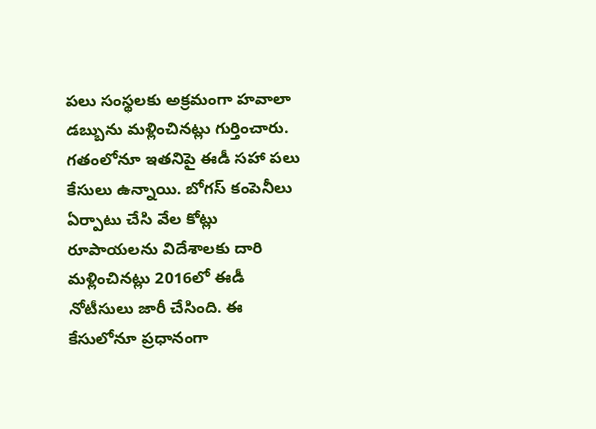ప‌లు సంస్థ‌ల‌కు అక్ర‌మంగా హ‌వాలా డబ్బును మ‌ళ్లించిన‌ట్లు గుర్తించారు. గ‌తంలోనూ ఇత‌నిపై ఈడీ స‌హా ప‌లు కేసులు ఉన్నాయి. బోగ‌స్ కంపెనీలు ఏర్పాటు చేసి వేల కోట్లు రూపాయ‌ల‌ను విదేశాల‌కు దారి మ‌ళ్లించిన‌ట్లు 2016లో ఈడీ నోటీసులు జారీ చేసింది. ఈ కేసులోనూ ప్ర‌ధానంగా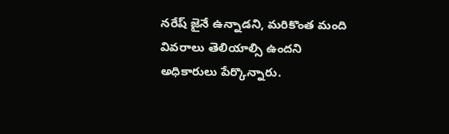న‌రేష్ జైనే ఉన్నాడ‌ని, మ‌రికొంత మంది వివ‌రాలు తెలియాల్సి ఉంద‌ని అధికారులు పేర్కొన్నారు.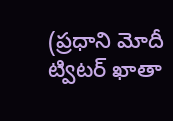(ప్రధాని మోదీ ట్విటర్‌ ఖాతా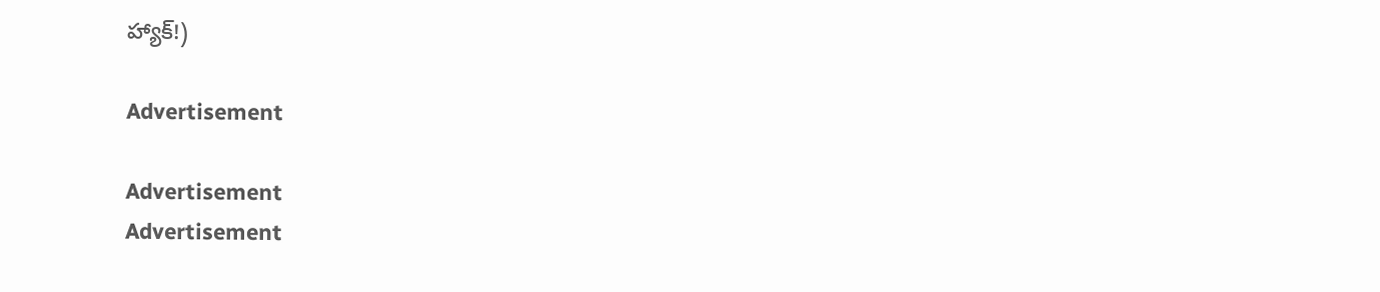హ్యాక్‌!)

Advertisement

Advertisement
Advertisement